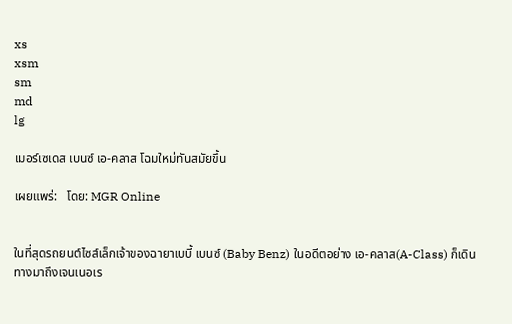xs
xsm
sm
md
lg

เมอร์เซเดส เบนซ์ เอ-คลาส โฉมใหม่ทันสมัยขึ้น

เผยแพร่:   โดย: MGR Online


ในที่สุดรถยนต์ไซส์เล็กเจ้าของฉายาเบบี้ เบนซ์ (Baby Benz) ในอดีตอย่าง เอ-คลาส(A-Class) ก็เดินทางมาถึงเจนเนอเร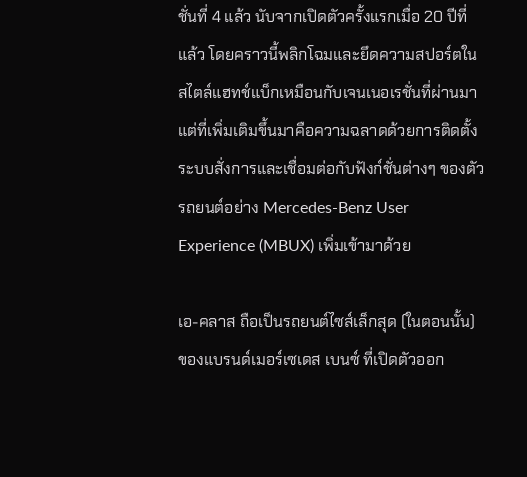ชั่นที่ 4 แล้ว นับจากเปิดตัวครั้งแรกเมื่อ 20 ปีที่แล้ว โดยคราวนี้พลิกโฉมและยึดความสปอร์ตในสไตล์แฮทช์แบ็กเหมือนกับเจนเนอเรชั่นที่ผ่านมา แต่ที่เพิ่มเติมขึ้นมาคือความฉลาดด้วยการติดตั้งระบบสั่งการและเชื่อมต่อกับฟังก์ชั่นต่างๆ ของตัวรถยนต์อย่าง Mercedes-Benz User Experience (MBUX) เพิ่มเข้ามาด้วย

เอ-คลาส ถือเป็นรถยนต์ไซส์เล็กสุด (ในตอนนั้น) ของแบรนด์เมอร์เซเดส เบนซ์ ที่เปิดตัวออก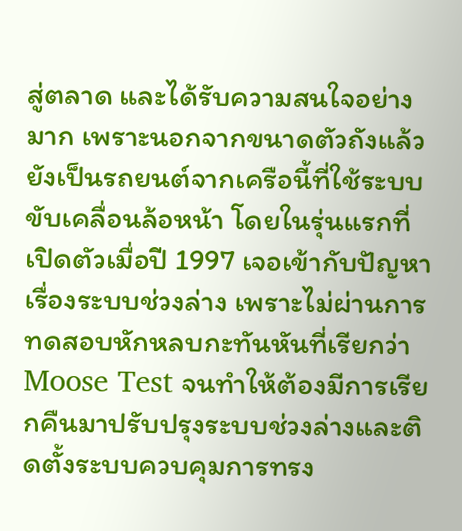สู่ตลาด และได้รับความสนใจอย่างมาก เพราะนอกจากขนาดตัวถังแล้วยังเป็นรถยนต์จากเครือนี้ที่ใช้ระบบขับเคลื่อนล้อหน้า โดยในรุ่นแรกที่เปิดตัวเมื่อปี 1997 เจอเข้ากับปัญหาเรื่องระบบช่วงล่าง เพราะไม่ผ่านการทดสอบหักหลบกะทันหันที่เรียกว่า Moose Test จนทำให้ต้องมีการเรียกคืนมาปรับปรุงระบบช่วงล่างและติดตั้งระบบควบคุมการทรง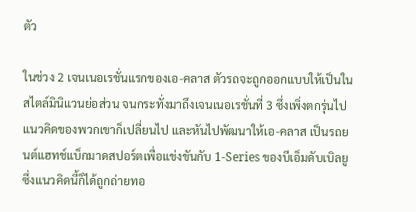ตัว

ในช่วง 2 เจนเนอเรชั่นแรกของเอ-คลาส ตัวรถจะถูกออกแบบให้เป็นในสไตล์มินิแวนย่อส่วน จนกระทั่งมาถึงเจนเนอเรชั่นที่ 3 ซึ่งเพิ่งตกรุ่นไป แนวคิดของพวกเขาก็เปลี่ยนไป และหันไปพัฒนาให้เอ-คลาส เป็นรถยนต์แฮทช์แบ็กมาดสปอร์ตเพื่อแข่งขันกับ 1-Series ของบีเอ็มดับเบิลยู ซึ่งแนวคิดนี้ก็ได้ถูกถ่ายทอ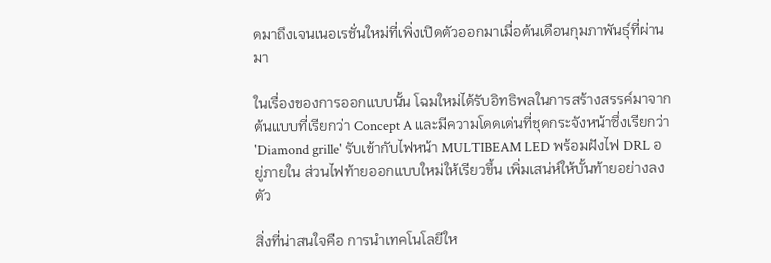ดมาถึงเจนเนอเรชั่นใหม่ที่เพิ่งเปิดตัวออกมาเมื่อต้นเดือนกุมภาพันธุ์ที่ผ่านมา

ในเรื่องของการออกแบบนั้น โฉมใหม่ได้รับอิทธิพลในการสร้างสรรค์มาจากต้นแบบที่เรียกว่า Concept A และมีความโดดเด่นที่ชุดกระจังหน้าซึ่งเรียกว่า 'Diamond grille' รับเข้ากับไฟหน้า MULTIBEAM LED พร้อมฝังไฟ DRL อยู่ภายใน ส่วนไฟท้ายออกแบบใหม่ให้เรียวขึ้น เพิ่มเสน่ห์ให้บั้นท้ายอย่างลงตัว

สิ่งที่น่าสนใจคือ การนำเทคโนโลยีให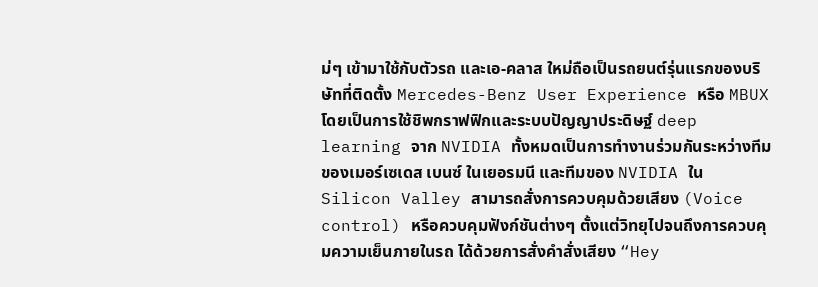ม่ๆ เข้ามาใช้กับตัวรถ และเอ-คลาส ใหม่ถือเป็นรถยนต์รุ่นแรกของบริษัทที่ติดตั้ง Mercedes-Benz User Experience หรือ MBUX โดยเป็นการใช้ชิพกราฟฟิกและระบบปัญญาประดิษฐ์ deep learning จาก NVIDIA ทั้งหมดเป็นการทำงานร่วมกันระหว่างทีมของเมอร์เซเดส เบนซ์ ในเยอรมนี และทีมของ NVIDIA ใน Silicon Valley สามารถสั่งการควบคุมด้วยเสียง (Voice control) หรือควบคุมฟังก์ชันต่างๆ ตั้งแต่วิทยุไปจนถึงการควบคุมความเย็นภายในรถ ได้ด้วยการสั่งคำสั่งเสียง “Hey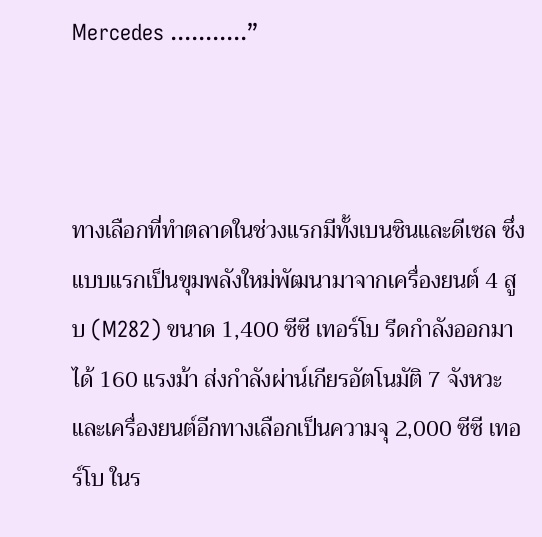Mercedes ...........”



ทางเลือกที่ทำตลาดในช่วงแรกมีทั้งเบนซินและดีเซล ซึ่งแบบแรกเป็นขุมพลังใหม่พัฒนามาจากเครื่องยนต์ 4 สูบ (M282) ขนาด 1,400 ซีซี เทอร์โบ รีดกำลังออกมาได้ 160 แรงม้า ส่งกำลังผ่าน์เกียรอัตโนมัติ 7 จังหวะ และเครื่องยนต์อีกทางเลือกเป็นความจุ 2,000 ซีซี เทอร์โบ ในร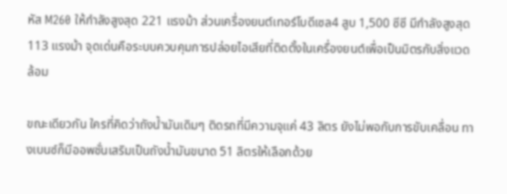หัส M260 ให้กำลังสูงสุด 221 แรงม้า ส่วนเครื่องยนต์เทอร์โบดีเซล4 สูบ 1,500 ซีซี มีกำลังสูงสุด 113 แรงม้า จุดเด่นคือระบบควบคุมการปล่อยไอเสียที่ติดตั้งในเครื่องยนต์เพื่อเป็นมิตรกับสิ่งแวดล้อม

ขณะเดียวกัน ใครที่คิดว่าถังน้ำมันเดิมๆ ติดรถที่มีความจุแค่ 43 ลิตร ยังไม่พอกับการขับเคลื่อน ทางเบนซ์ก็มีออพชั่นเสริมเป็นถังน้ำมันขนาด 51 ลิตรให้เลือกด้วย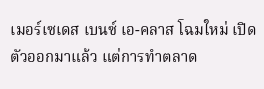เมอร์เซเดส เบนซ์ เอ-คลาส โฉมใหม่ เปิดตัวออกมาแล้ว แต่การทำตลาด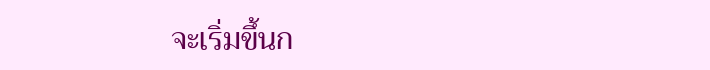จะเริ่มขึ้นก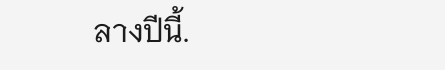ลางปีนี้.